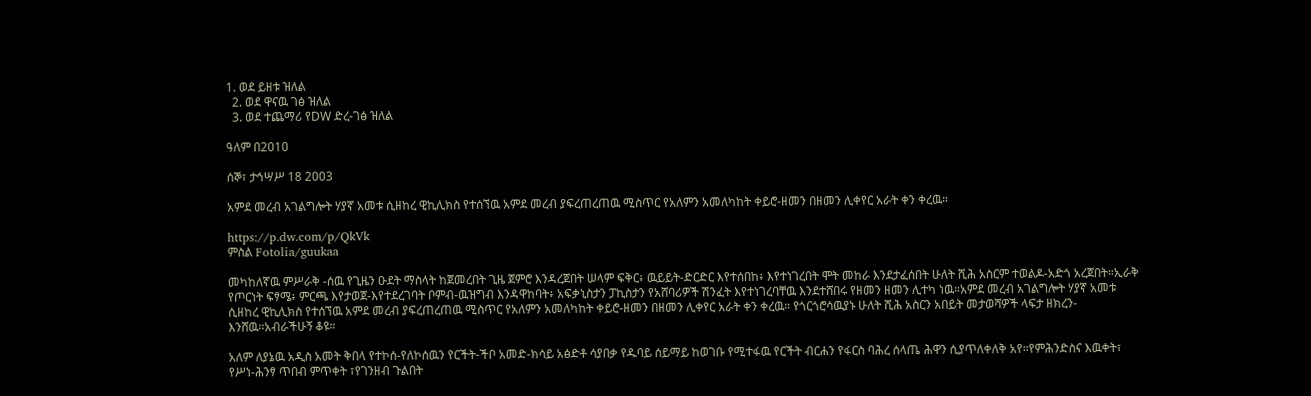1. ወደ ይዘቱ ዝለል
  2. ወደ ዋናዉ ገፅ ዝለል
  3. ወደ ተጨማሪ የDW ድረ-ገፅ ዝለል

ዓለም በ2010

ሰኞ፣ ታኅሣሥ 18 2003

አምደ መረብ አገልግሎት ሃያኛ አመቱ ሲዘከረ ዊኪሊክስ የተሰኘዉ አምደ መረብ ያፍረጠረጠዉ ሚስጥር የአለምን አመለካከት ቀይሮ-ዘመን በዘመን ሊቀየር አራት ቀን ቀረዉ።

https://p.dw.com/p/QkVk
ምስል Fotolia/guukaa

መካከለኛዉ ምሥራቅ -ሰዉ የጊዜን ዑደት ማስላት ከጀመረበት ጊዜ ጀምሮ እንዳረጀበት ሠላም ፍቅር፥ ዉይይት-ድርድር እየተሰበከ፥ እየተነገረበት ሞት መከራ እንደታፈሰበት ሁለት ሺሕ አስርም ተወልዶ-አድጎ አረጀበት።ኢራቅ የጦርነት ፍፃሜ፥ ምርጫ እየታወጀ-እየተደረገባት ቦምብ-ዉዝግብ እንዳዋከባት፥ አፍቃኒስታን ፓኪስታን የአሸባሪዎች ሽንፈት እየተነገረባቸዉ እንደተሸበሩ የዘመን ዘመን ሊተካ ነዉ።አምደ መረብ አገልግሎት ሃያኛ አመቱ ሲዘከረ ዊኪሊክስ የተሰኘዉ አምደ መረብ ያፍረጠረጠዉ ሚስጥር የአለምን አመለካከት ቀይሮ-ዘመን በዘመን ሊቀየር አራት ቀን ቀረዉ። የጎርጎሮሳዉያኑ ሁለት ሺሕ አስርን አበይት መታወሻዎች ላፍታ ዘክረን-እንሸዉ።አብራችሁኝ ቆዩ።

አለም ለያኔዉ አዲስ አመት ቅበላ የተኮሰ-የለኮሰዉን የርችት-ችቦ አመድ-ክሳይ አፅድቶ ሳያበቃ የዱባይ ሰይማይ ከወገቡ የሚተፋዉ የርችት ብርሐን የፋርስ ባሕረ ሰላጤ ሕዋን ሲያጥለቀለቅ አየ።የምሕንድስና እዉቀት፣ የሥነ-ሕንፃ ጥበብ ምጥቀት ፣የገንዘብ ጉልበት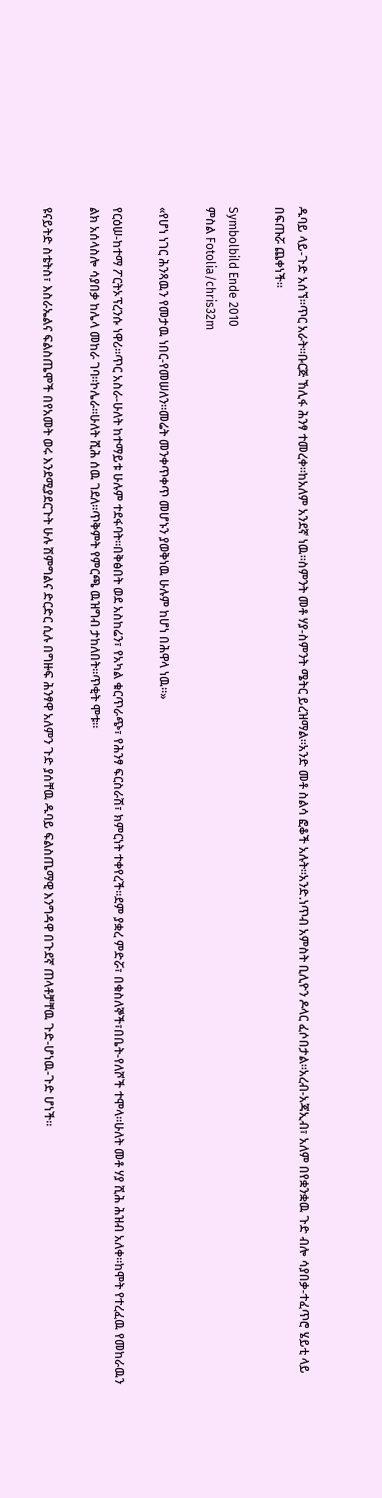ዱባይ ላይ-ጉድ አሰኘ።ጥር አራት።ቡርጅ ኸሊፋ ሕንፃ ተመረቀ።ከአለም አንደኛ ነዉ።ስምንት መቶ ሃያ-ስምንት ሜትር ይረዝማል።አንድ መቶ ስልሳ ፎቆች አሉት።አንድ.ነጥብ አምስት ቢሊዮን ዶላር ፈሶበታል።አረብ-አጃኢብ፣ አለም በየቋንቋዉ ጉድ ብሎ ሳያበቃ-ተፈጥሮ ሄይቲ ላይ በፍጡሯ ጨቀነች።

Symbolbild Ende 2010
ምስል Fotolia/chris32m

«የሆነ ነገር ሕንጻዉን የመታዉ ነበር-የመሠለን።መሬት መንቀጥቀጥ መሆኑን ያወቅነዉ ሁሉም ከሆነ በሕዋላ ነዉ።»

የርዕሠ-ከተማ ፖርትኦፕረንሱ ነዋሪ።ጥር አስራ-ሁለት ከተማይቱ ሁሉም ተደፋባት።በቅፅበት ወደ አስከሬን፣ የአካል ቁርጥራጭ፣ የሕንፃ ፍርስራሽ፣ ክምርነት ተቀየረች።ደም ያቋረ ምድሯ፣ በቁስለኞች፣በቤት-የለሾች ተሞላ።ሁለት መቶ ሃያ ሺሕ ሕዝብ አለቀ።ከሞት የተረፈዉ የመከራዉን ልክ አሰላስሎ ሳያበቃ ከሌላ መከራ ገባ።ኮሌራ።ሁለት ሺሕ ሰዉ ገደለ።ጥቅምት የምርጫ ዉዝግብ ታከለበት።ጥቂት ሞቱ።

ዩናይትድ ስቴትስ፣ እስራኤልና ፍልስጤሞች በየአመት ወሩ እንደሚያደርጉት ሁሉ ሽምግልና ድርድር ሲሉ በግዙፍ ሕንፃዋ አለምን ጉድ ያሰቸዉ ዱባይ ፍልስጤማዊ እንግዳዋ በጉደኛ ጠላቶቻቸዉ ጉድ-ሆነዉ-ጉድ ሆነች።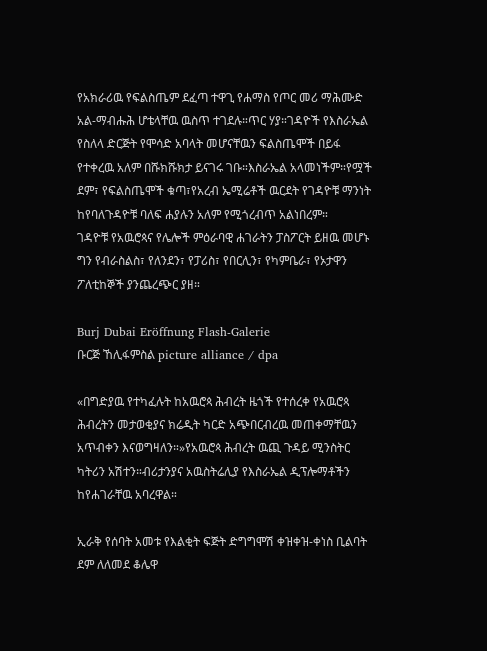የአክራሪዉ የፍልስጤም ደፈጣ ተዋጊ የሐማስ የጦር መሪ ማሕሙድ አል-ማብሑሕ ሆቴላቸዉ ዉስጥ ተገደሉ።ጥር ሃያ።ገዳዮች የእስራኤል የስለላ ድርጅት የሞሳድ አባላት መሆናቸዉን ፍልስጤሞች በይፋ የተቀረዉ አለም በሹክሹክታ ይናገሩ ገቡ።እስራኤል አላመነችም።የሟች ደም፣ የፍልስጤሞች ቁጣ፣የአረብ ኤሚሬቶች ዉርደት የገዳዮቹ ማንነት ከየባለጉዳዮቹ ባለፍ ሐያሉን አለም የሚጎረብጥ አልነበረም።
ገዳዮቹ የአዉሮጳና የሌሎች ምዕራባዊ ሐገራትን ፓስፖርት ይዘዉ መሆኑ ግን የብራስልስ፣ የለንደን፣ የፓሪስ፣ የበርሊን፣ የካምቤራ፣ የኦታዋን ፖለቲከኞች ያንጨረጭር ያዘ።

Burj Dubai Eröffnung Flash-Galerie
ቡርጅ ኸሊፋምስል picture alliance / dpa

«በግድያዉ የተካፈሉት ከአዉሮጳ ሕብረት ዜጎች የተሰረቀ የአዉሮጳ ሕብረትን መታወቂያና ክሬዲት ካርድ አጭበርብረዉ መጠቀማቸዉን አጥብቀን እናወግዛለን።»የአዉሮጳ ሕብረት ዉጪ ጉዳይ ሚንስትር ካትሪን አሽተን።ብሪታንያና አዉስትሬሊያ የእስራኤል ዲፕሎማቶችን ከየሐገራቸዉ አባረዋል።

ኢራቅ የሰባት አመቱ የእልቂት ፍጅት ድግግሞሽ ቀዝቀዝ-ቀነስ ቢልባት ደም ለለመደ ቆሌዋ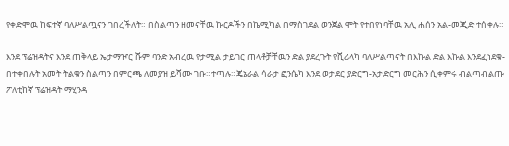የቀድሞዉ ከፍተኛ ባለሥልጧናን ገበረችለት። በስልጣን ዘመናቸዉ ኩርዶችን በኬሚካል በማስገደል ወንጀል ሞት የተበየነባቸዉ አሊ ሐሰን አል-መጂድ ተሰቀሉ።

እንደ ፕሬዝዳትና እንደ ጠቅላይ ኤታማዦር ሹም ባንድ አብረዉ የታሚል ታይገር ጠላቶቻቸዉን ድል ያደረጉት የሺሪላካ ባለሥልጣናት በእኩል ድል እኩል እንደፈነደቁ-በተቀበሉት አመት ትልቁን ስልጣን በምርጫ ለመያዝ ይሻሙ ገቡ።ተጣሉ።ጄኔራል ሳራታ ፎንሴካ እንደ ወታደር ያድርግ-አታድርግ መርሕን ሲቀምሩ ብልጣብልጡ ፖለቲከኛ ፕሬዝዳት ማሂንዳ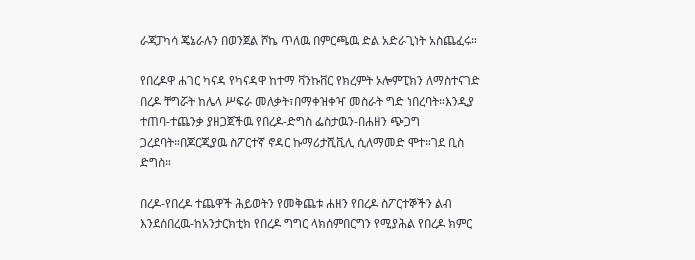ራጃፓካሳ ጄኔራሉን በወንጀል ሾኬ ጥለዉ በምርጫዉ ድል አድራጊነት አስጨፈሩ።

የበረዶዋ ሐገር ካናዳ የካናዳዋ ከተማ ቫንኩቨር የክረምት ኦሎምፒክን ለማስተናገድ በረዶ ቸግሯት ከሌላ ሥፍራ መለቃት፣በማቀዝቀዣ መስራት ግድ ነበረባት።እንዲያ ተጠባ-ተጨንቃ ያዘጋጀችዉ የበረዶ-ድግስ ፌስታዉን-በሐዘን ጭጋግ ጋረደባት።በጆርጂያዉ ስፖርተኛ ኖዳር ኩማሪታሺቪሊ ሲለማመድ ሞተ።ገደ ቢስ ድግስ።

በረዶ-የበረዶ ተጨዋች ሕይወትን የመቅጨቱ ሐዘን የበረዶ ስፖርተኞችን ልብ እንደሰበረዉ-ከአንታርክቲክ የበረዶ ግግር ላክሰምበርግን የሚያሕል የበረዶ ክምር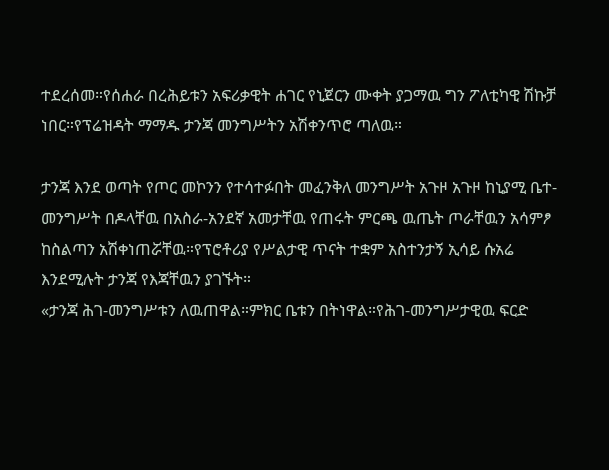ተደረሰመ።የሰሐራ በረሕይቱን አፍሪቃዊት ሐገር የኒጀርን ሙቀት ያጋማዉ ግን ፖለቲካዊ ሽኩቻ ነበር።የፕሬዝዳት ማማዱ ታንጃ መንግሥትን አሽቀንጥሮ ጣለዉ።

ታንጃ እንደ ወጣት የጦር መኮንን የተሳተፉበት መፈንቅለ መንግሥት አጉዞ አጉዞ ከኒያሚ ቤተ-መንግሥት በዶላቸዉ በአስራ-አንደኛ አመታቸዉ የጠሩት ምርጫ ዉጤት ጦራቸዉን አሳምፆ ከስልጣን አሽቀነጠሯቸዉ።የፕሮቶሪያ የሥልታዊ ጥናት ተቋም አስተንታኝ ኢሳይ ሱአሬ እንደሚሉት ታንጃ የእጃቸዉን ያገኙት።
«ታንጃ ሕገ-መንግሥቱን ለዉጠዋል።ምክር ቤቱን በትነዋል።የሕገ-መንግሥታዊዉ ፍርድ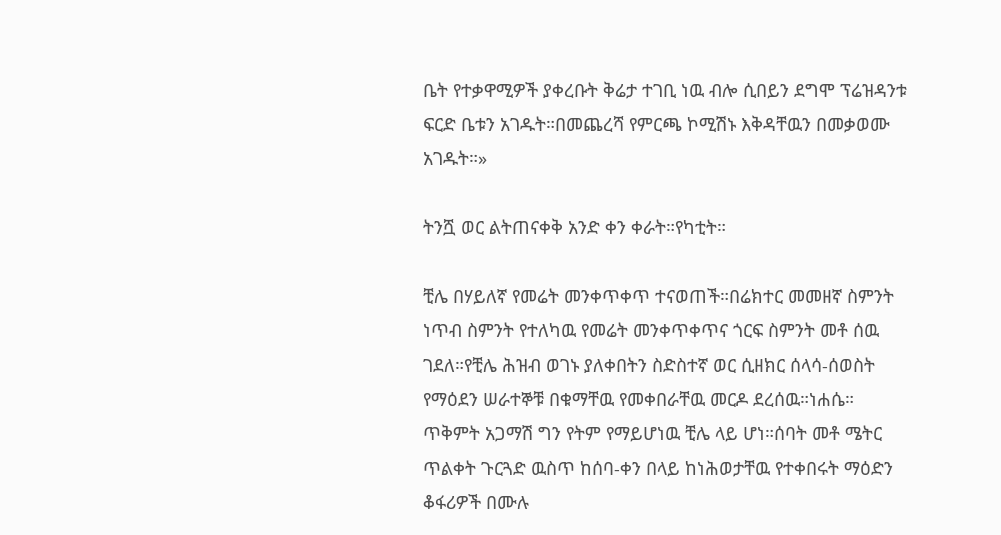ቤት የተቃዋሚዎች ያቀረቡት ቅሬታ ተገቢ ነዉ ብሎ ሲበይን ደግሞ ፕሬዝዳንቱ ፍርድ ቤቱን አገዱት።በመጨረሻ የምርጫ ኮሚሽኑ እቅዳቸዉን በመቃወሙ አገዱት።»

ትንሿ ወር ልትጠናቀቅ አንድ ቀን ቀራት።የካቲት።

ቺሌ በሃይለኛ የመሬት መንቀጥቀጥ ተናወጠች።በሬክተር መመዘኛ ስምንት ነጥብ ስምንት የተለካዉ የመሬት መንቀጥቀጥና ጎርፍ ስምንት መቶ ሰዉ ገደለ።የቺሌ ሕዝብ ወገኑ ያለቀበትን ስድስተኛ ወር ሲዘክር ሰላሳ-ሰወስት የማዕደን ሠራተኞቹ በቁማቸዉ የመቀበራቸዉ መርዶ ደረሰዉ።ነሐሴ።
ጥቅምት አጋማሽ ግን የትም የማይሆነዉ ቺሌ ላይ ሆነ።ሰባት መቶ ሜትር ጥልቀት ጉርጓድ ዉስጥ ከሰባ-ቀን በላይ ከነሕወታቸዉ የተቀበሩት ማዕድን ቆፋሪዎች በሙሉ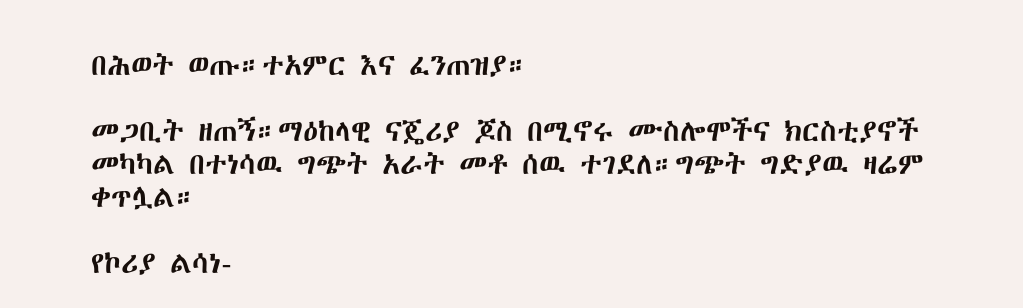በሕወት ወጡ።ተአምር እና ፈንጠዝያ።

መጋቢት ዘጠኝ።ማዕከላዊ ናጄሪያ ጆስ በሚኖሩ ሙስሎሞችና ክርስቲያኖች መካካል በተነሳዉ ግጭት አራት መቶ ሰዉ ተገደለ።ግጭት ግድያዉ ዛሬም ቀጥሏል።

የኮሪያ ልሳነ-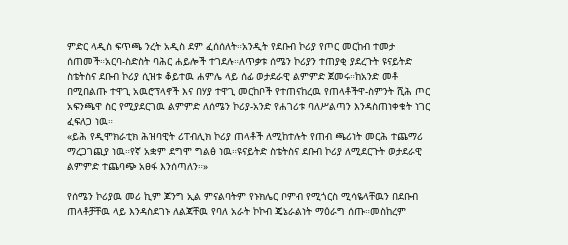ምድር ላዲስ ፍጥጫ ንረት አዲስ ደም ፈሰሰለት።አንዲት የደቡብ ኮሪያ የጦር መርከብ ተመታ ሰጠመች።አርባ-ስድስት ባሕር ሐይሎች ተገደሉ።ለጥቃቱ ሰሜን ኮሪያን ተጠያቂ ያደረጉት ዩናይትድ ስቴትስና ደቡብ ኮሪያ ሲዝቱ ቆይተዉ ሐምሌ ላይ ሰፊ ወታደራዊ ልምምድ ጀመሩ።ከአንድ መቶ በሚበልጡ ተዋጊ አዉሮፕላኖች እና በሃያ ተዋጊ መርከቦች የተጠናከረዉ የጠላቶችዋ-ስምንት ሺሕ ጦር አፍንጫዋ ስር የሚያደርገዉ ልምምድ ለሰሜን ኮሪያ-አንድ የሐገሪቱ ባለሥልጣን እንዳስጠነቀቁት ነገር ፈፍለጋ ነዉ።
«ይሕ የዲሞክራቲክ ሕዝባዊት ሪፐብሊክ ኮሪያ ጠላቶች ለሚከተሉት የጠብ ጫሪነት መርሕ ተጨማሪ ማረጋገጪያ ነዉ።የኛ አቋም ደግሞ ግልፅ ነዉ።ዩናይትድ ስቴትስና ደቡብ ኮሪያ ለሚደርጉት ወታደራዊ ልምምድ ተጨባጭ አፀፋ እንሰጣለን።»

የሰሜን ኮሪያዉ መሪ ኪም ጆንግ ኢል ምናልባትም የኑክሌር ቦምብ የሚጎርስ ሚሳዬላቸዉን በደቡብ ጠላቶቻቸዉ ላይ እንዳስደገኑ ለልጃቸዉ የባለ አራት ኮኮብ ጄኔራልነት ማዕራግ ሰጡ።መስከረም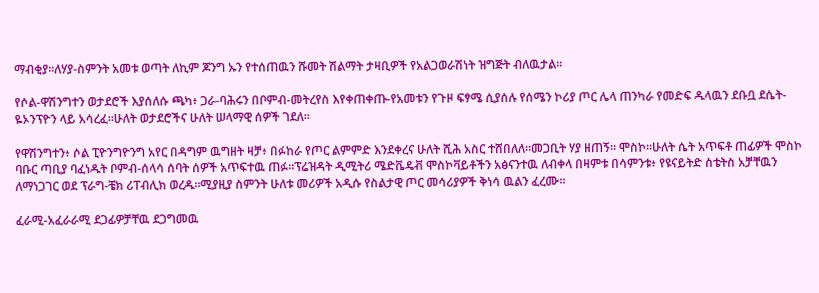ማብቂያ።ለሃያ-ስምንት አመቱ ወጣት ለኪም ጆንግ ኡን የተሰጠዉን ሹመት ሽልማት ታዛቢዎች የአልጋወራሽነት ዝግጅት ብለዉታል።

የሶል-ዋሽንግተን ወታደሮች እያሰለሱ ጫካ፥ ጋራ-ባሕሩን በቦምብ-መትረየስ እየቀጠቀጡ-የአመቱን የጉዞ ፍፃሜ ሲያሰሉ የሰሜን ኮሪያ ጦር ሌላ ጠንካራ የመድፍ ዱላዉን ደቡቧ ደሴት-ዬኦንፕዮን ላይ አሳረፈ።ሁለት ወታደሮችና ሁለት ሠላማዊ ሰዎች ገደለ።

የዋሽንግተን፥ ሶል ፒዮንግዮንግ አየር በዳግም ዉግዘት ዛቻ፥ በፉከራ የጦር ልምምድ እንደቀረና ሁለት ሺሕ አስር ተሸበለለ።መጋቢት ሃያ ዘጠኝ። ሞስኮ።ሁለት ሴት አጥፍቶ ጠፊዎች ሞስኮ ባቡር ጣቢያ ባፈነዱት ቦምብ-ሰላሳ ሰባት ሰዎች አጥፍተዉ ጠፉ።ፕሬዝዳት ዲሚትሪ ሜድቬዴቭ ሞስኮቫይቶችን አፅናንተዉ ለብቀላ በዛምቱ በሳምንቱ፥ የዩናይትድ ስቴትስ አቻቸዉን ለማነጋገር ወደ ፕራግ-ቼክ ሪፐብሊክ ወረዱ።ሚያዚያ ስምንት ሁለቱ መሪዎች አዲሱ የስልታዊ ጦር መሳሪያዎች ቅነሳ ዉልን ፈረሙ።

ፈራሚ-አፈራራሚ ደጋፊዎቻቸዉ ደጋግመዉ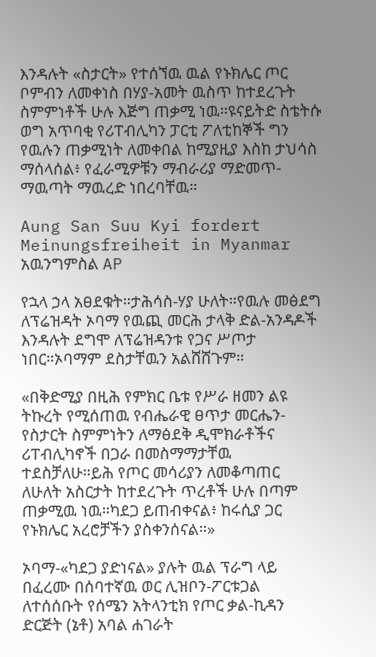እንዳሉት «ስታርት» የተሰኘዉ ዉል የኑክሌር ጦር ቦምብን ለመቀነስ በሃያ-አመት ዉስጥ ከተደረጉት ስምምነቶች ሁሉ እጅግ ጠቃሚ ነዉ።ዩናይትድ ስቴትሱ ወግ አጥባቂ የሪፐብሊካን ፓርቲ ፖለቲከኞች ግን የዉሉን ጠቃሚነት ለመቀበል ከሚያዚያ እስከ ታህሳስ ማሰላሰል፥ የፈራሚዎቹን ማብራሪያ ማድመጥ-ማዉጣት ማዉረድ ነበረባቸዉ።

Aung San Suu Kyi fordert Meinungsfreiheit in Myanmar
አዉንግምስል AP

የኋላ ኃላ አፀደቁት።ታሕሳስ-ሃያ ሁለት።የዉሉ መፅደግ ለፕሬዝዳት ኦባማ የዉጪ መርሕ ታላቅ ድል-አንዳዶች እንዳሉት ደግሞ ለፕሬዝዳንቱ የጋና ሥጦታ ነበር።ኦባማም ደስታቸዉን አልሸሸጉም።

«በቅድሚያ በዚሕ የምክር ቤቱ የሥራ ዘመን ልዩ ትኩረት የሚሰጠዉ የብሔራዊ ፀጥታ መርሔን-የስታርት ስምምነትን ለማፅደቅ ዲሞክራቶችና ሪፐብሊካኖች በጋራ በመስማማታቸዉ ተደስቻለሁ።ይሕ የጦር መሳሪያን ለመቆጣጠር ለሁለት አስርታት ከተደረጉት ጥረቶች ሁሉ በጣም ጠቃሚዉ ነዉ።ካደጋ ይጠብቀናል፥ ከሩሲያ ጋር የኑክሌር አረሮቻችን ያስቀንሰናል።»

ኦባማ-«ካደጋ ያድነናል» ያሉት ዉል ፕራግ ላይ በፈረሙ በሰባተኛዉ ወር ሊዝቦን-ፖርቱጋል ለተሰሰቡት የሰሜን አትላንቲክ የጦር ቃል-ኪዳን ድርጅት (ኔቶ) አባል ሐገራት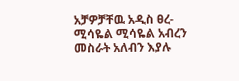አቻዎቻቸዉ አዲስ ፀረ-ሚሳዬል ሚሳዬል አብረን መስራት አለብን እያሉ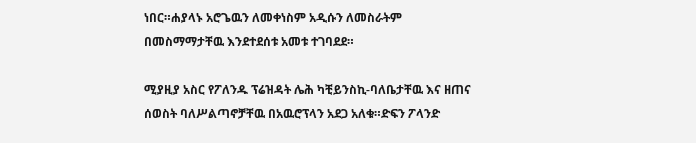ነበር።ሐያላኑ አሮጌዉን ለመቀነስም አዲሱን ለመስራትም በመስማማታቸዉ እንደተደሰቱ አመቱ ተገባደደ።

ሚያዚያ አስር የፖለንዱ ፕሬዝዳት ሌሕ ካቺይንስኪ-ባለቤታቸዉ እና ዘጠና ሰወስት ባለሥልጣኖቻቸዉ በአዉሮፕላን አደጋ አለቁ።ድፍን ፖላንድ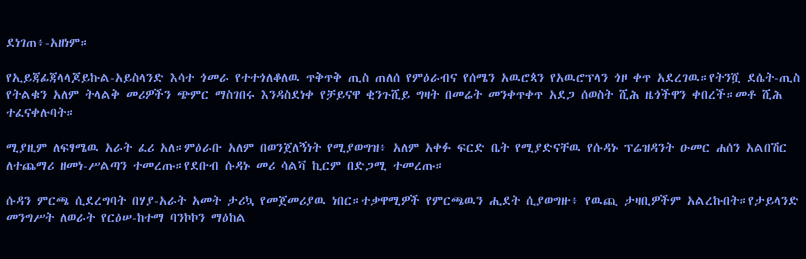ደነገጠ፥-አዘነም።

የኢይጃፊጃላላጆይኩል-አይስላንድ እሳተ ጎመራ የተተጎለቆለዉ ጥቅጥቅ ጢስ ጠለሰ የምዕራብና የሰሜን አዉሮጳን የአዉሮፕላን ጎዞ ቀጥ አደረገዉ።የትንሿ ደሴት-ጢስ የትልቁን አለም ትላልቅ መሪዎችን ጭምር ማስገበሩ እንዳስደነቀ የቻይናዋ ቂንጉሺይ ግዛት በመሬት መንቀጥቀጥ አደጋ ሰወስት ሺሕ ዜጎችዋን ቀበረች።መቶ ሺሕ ተፈናቀሉባት።

ሚያዚም ለፍፃሜዉ አራት ፈሪ አለ።ምዕራቡ አለም በወንጀለኝነት የሚያወግዝ፥ አለም አቀፉ ፍርድ ቤት የሚያድናቸዉ የሱዳኑ ፕሬዝዳንት ዑመር ሐሰን አልበሽር ለተጨማሪ ዘመነ-ሥልጣን ተመረጡ።የደቡብ ሱዳኑ መሪ ሳልቫ ኪርም በድጋሚ ተመረጡ።

ሱዳን ምርጫ ሲደረግባት በሃያ-አራት አመት ታሪኳ የመጀመሪያዉ ነበር።ተቃዋሚዎች የምርጫዉን ሒደት ሲያወግዙ፥ የዉጪ ታዛቢዎችም አልረኩበት።የታይላንድ መንግሥት ለወራት የርዕሠ-ከተማ ባንኮኮን ማዕከል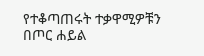የተቆጣጠሩት ተቃዋሚዎቹን በጦር ሐይል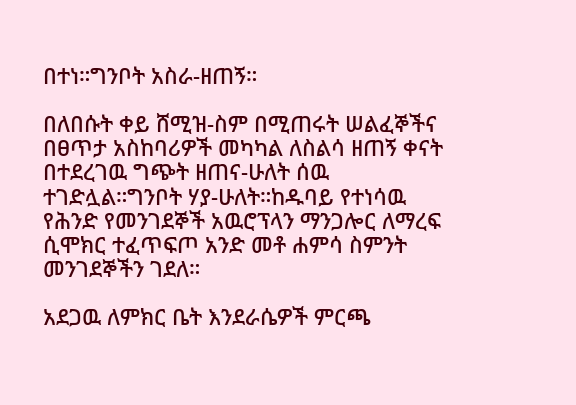በተነ።ግንቦት አስራ-ዘጠኝ።

በለበሱት ቀይ ሸሚዝ-ስም በሚጠሩት ሠልፈኞችና በፀጥታ አስከባሪዎች መካካል ለስልሳ ዘጠኝ ቀናት በተደረገዉ ግጭት ዘጠና-ሁለት ሰዉ ተገድሏል።ግንቦት ሃያ-ሁለት።ከዱባይ የተነሳዉ የሕንድ የመንገደኞች አዉሮፕላን ማንጋሎር ለማረፍ ሲሞክር ተፈጥፍጦ አንድ መቶ ሐምሳ ስምንት መንገደኞችን ገደለ።

አደጋዉ ለምክር ቤት እንደራሴዎች ምርጫ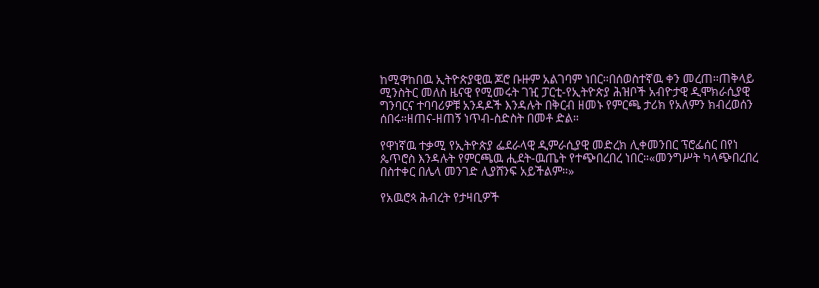ከሚዋከበዉ ኢትዮጵያዊዉ ጆሮ ቡዙም አልገባም ነበር።በሰወስተኛዉ ቀን መረጠ።ጠቅላይ ሚንስትር መለስ ዜናዊ የሚመሩት ገዢ ፓርቲ-የኢትዮጵያ ሕዝቦች አብዮታዊ ዲሞክራሲያዊ ግንባርና ተባባሪዎቹ አንዳዶች እንዳሉት በቅርብ ዘመኑ የምርጫ ታሪክ የአለምን ክብረወሰን ሰበሩ።ዘጠና-ዘጠኝ ነጥብ-ስድስት በመቶ ድል።

የዋነኛዉ ተቃሚ የኢትዮጵያ ፌደራላዊ ዲምራሲያዊ መድረክ ሊቀመንበር ፕሮፌሰር በየነ ጴጥሮስ እንዳሉት የምርጫዉ ሒደት-ዉጤት የተጭበረበረ ነበር።«መንግሥት ካላጭበረበረ በስተቀር በሌላ መንገድ ሊያሸንፍ አይችልም።»

የአዉሮጳ ሕብረት የታዛቢዎች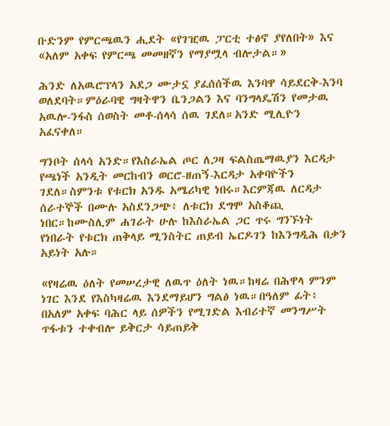ቡድንም የምርጫዉን ሒደት «የገዢዉ ፓርቲ ተፅኖ ያየለበት» እና «አለም አቀፍ የምርጫ መመዘኛን የማያሟላ ብሎታል።»

ሕንድ ለአዉሮፕላን አደጋ ሙታኗ ያፈሰሰችዉ እንባዋ ሳይደርቅ-እንባ ወለደባት።ምዕራባዊ ግዛትዋን ቤንጋልን እና ባንግላዴሽን የመታዉ አዉሎ-ንፋስ ሰወስት መቶ-ሰላሳ ሰዉ ገደለ።አንድ ሚሊዮን አፈናቀለ።

ግንቦት ሰላሳ አንድ።የእስራኤል ጦር ለጋዛ ፍልስጤማዉያን እርዳታ የጫነች አንዲት መርከብን ወርሮ-ዘጠኝ-እርዳታ አቀባዮችን ገደለ።ስምንቱ የቱርክ አንዱ አሜሪካዊ ነበሩ።እርምጃዉ ለርዳታ ሰራተኞች በሙሉ አስደንጋጭ፥ ለቱርክ ደግሞ አስቆጪ ነበር።ከሙስሊም ሐገራት ሁሉ ከእስራኤል ጋር ጥሩ ግንኙነት የነበራት የቱርክ ጠቅላይ ሚንስትር ጠይብ ኤርዶገን ከእንግዲሕ በቃን አይነት አሉ።

«የዛሬዉ ዕለት የመሠረታዊ ለዉጥ ዕለት ነዉ።ከዛሬ በሕዋላ ምንም ነገር እንደ የእስካዛሬዉ እንደማይሆን ግልፅ ነዉ።በዓለም ፊት፥ በአለም አቀፍ ባሕር ላይ ሰዎችን የሚገድል እብሪተኛ መንግሥት ጥፋቱን ተቀብሎ ይቅርታ ሳይጠይቅ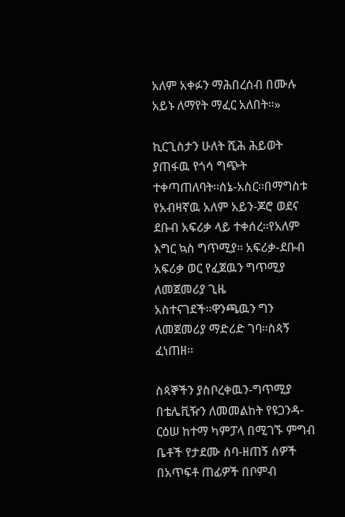አለም አቀፉን ማሕበረሰብ በሙሉ አይኑ ለማየት ማፈር አለበት።»

ኪርጊስታን ሁለት ሺሕ ሕይወት ያጠፋዉ የጎሳ ግጭት ተቀጣጠለባት።ሰኔ-አስር።በማግስቱ የአብዛኛዉ አለም አይን-ጆሮ ወደና ደቡብ አፍሪቃ ላይ ተቀሰረ።የአለም እግር ኳስ ግጥሚያ። አፍሪቃ-ደቡብ አፍሪቃ ወር የፈጀዉን ግጥሚያ ለመጀመሪያ ጊዜ አስተናገደች።ዋንጫዉን ግን ለመጀመሪያ ማድሪድ ገባ።ስጳኝ ፈነጠዘ።

ስጳኞችን ያስቦረቀዉን-ግጥሚያ በቴሌቪዥን ለመመልከት የዩጋንዳ-ርዕሠ ከተማ ካምፓላ በሚገኙ ምግብ ቤቶች የታደሙ ሰባ-ዘጠኝ ሰዎች በአጥፍቶ ጠፊዎች በቦምብ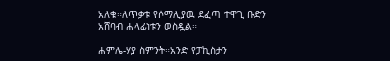አለቁ።ለጥቃቱ የሶማሊያዉ ደፈጣ ተዋጊ ቡድን አሸባብ ሐላፊነቱን ወስዷል።

ሐምሌ-ሃያ ስምንት።አንድ የፓኪስታን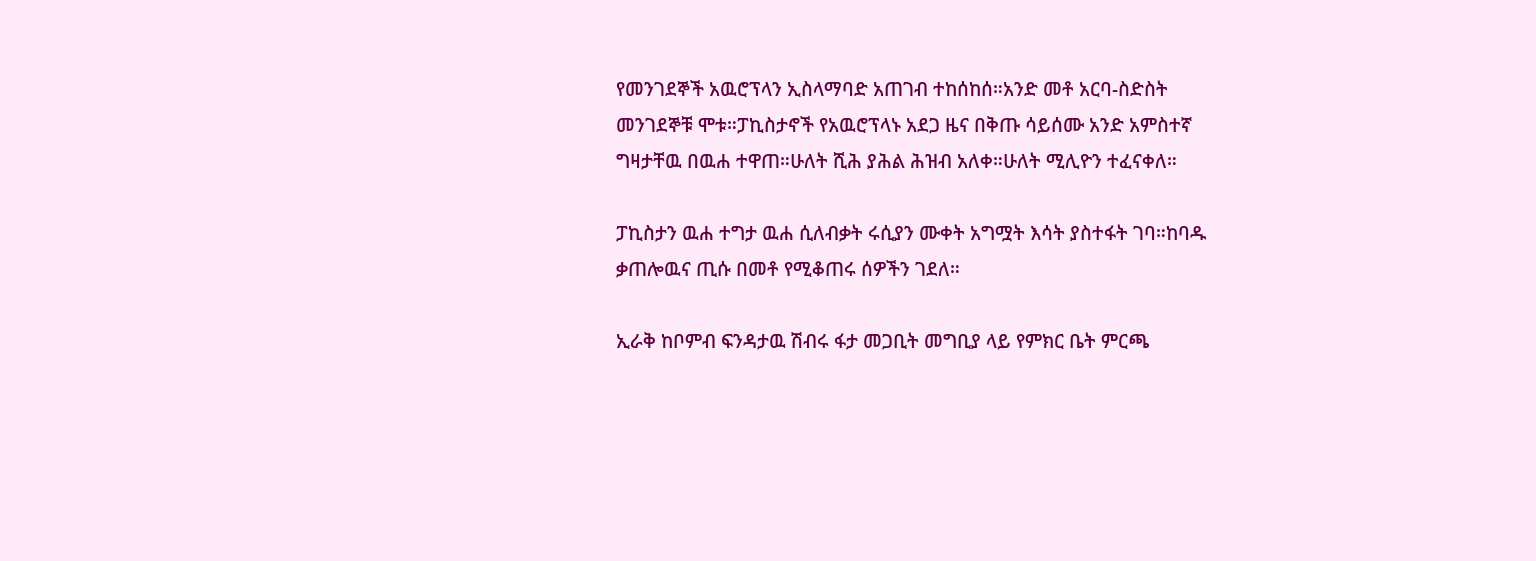የመንገደኞች አዉሮፕላን ኢስላማባድ አጠገብ ተከሰከሰ።አንድ መቶ አርባ-ስድስት መንገደኞቹ ሞቱ።ፓኪስታኖች የአዉሮፕላኑ አደጋ ዜና በቅጡ ሳይሰሙ አንድ አምስተኛ ግዛታቸዉ በዉሐ ተዋጠ።ሁለት ሺሕ ያሕል ሕዝብ አለቀ።ሁለት ሚሊዮን ተፈናቀለ።

ፓኪስታን ዉሐ ተግታ ዉሐ ሲለብቃት ሩሲያን ሙቀት አግሟት እሳት ያስተፋት ገባ።ከባዱ ቃጠሎዉና ጢሱ በመቶ የሚቆጠሩ ሰዎችን ገደለ።

ኢራቅ ከቦምብ ፍንዳታዉ ሽብሩ ፋታ መጋቢት መግቢያ ላይ የምክር ቤት ምርጫ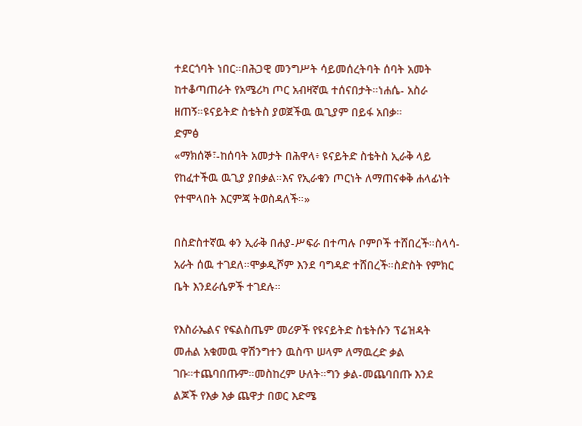ተደርጎባት ነበር።በሕጋዊ መንግሥት ሳይመሰረትባት ሰባት አመት ከተቆጣጠራት የአሜሪካ ጦር አብዛኛዉ ተሰናበታት።ነሐሴ- አስራ ዘጠኝ።ዩናይትድ ስቴትስ ያወጀችዉ ዉጊያም በይፋ አበቃ።
ድምፅ
«ማክሰኞ፣-ከሰባት አመታት በሕዋላ፥ ዩናይትድ ስቴትስ ኢራቅ ላይ የከፈተችዉ ዉጊያ ያበቃል።እና የኢራቁን ጦርነት ለማጠናቀቅ ሐላፊነት የተሞላበት እርምጃ ትወስዳለች።»

በስድስተኛዉ ቀን ኢራቅ በሐያ-ሥፍራ በተጣሉ ቦምቦች ተሸበረች።ስላሳ-አራት ሰዉ ተገደለ።ሞቃዲሾም እንደ ባግዳድ ተሸበረች።ስድስት የምክር ቤት እንደራሴዎች ተገደሉ።

የእስራኤልና የፍልስጤም መሪዎች የዩናይትድ ስቴትሱን ፕሬዝዳት መሐል አቁመዉ ዋሽንግተን ዉስጥ ሠላም ለማዉረድ ቃል ገቡ።ተጨባበጡም።መስከረም ሁለት።ግን ቃል-መጨባበጡ እንደ ልጆች የእቃ እቃ ጨዋታ በወር እድሜ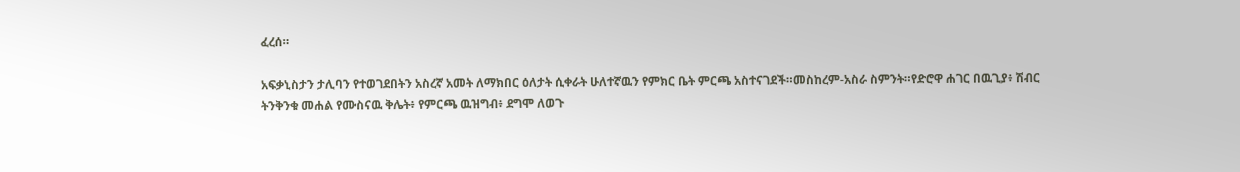ፈረሰ።

አፍቃኒስታን ታሊባን የተወገደበትን አስረኛ አመት ለማክበር ዕለታት ሲቀራት ሁለተኛዉን የምክር ቤት ምርጫ አስተናገደች።መስከረም-አስራ ስምንት።የድሮዋ ሐገር በዉጊያ፥ ሽብር ትንቅንቁ መሐል የሙስናዉ ቅሌት፥ የምርጫ ዉዝግብ፥ ደግሞ ለወጉ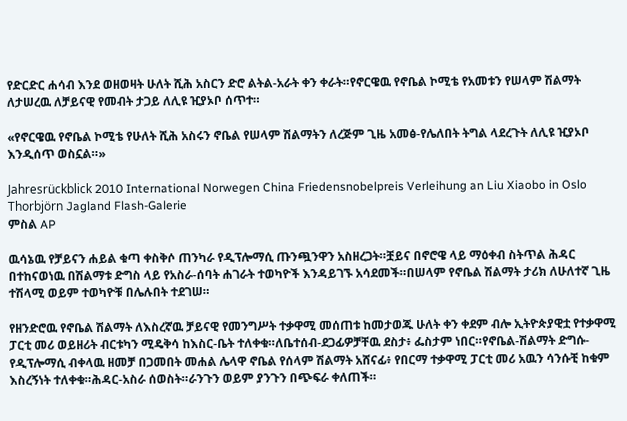የድርድር ሐሳብ እንደ ወዘወዛት ሁለት ሺሕ አስርን ድሮ ልትል-አራት ቀን ቀራት።የኖርዌዉ የኖቤል ኮሚቴ የአመቱን የሠላም ሽልማት ለታሠረዉ ለቻይናዊ የመብት ታጋይ ለሊዩ ዢያኦቦ ሰጥተ።

«የኖርዌዉ የኖቤል ኮሚቴ የሁለት ሺሕ አስሩን ኖቤል የሠላም ሽልማትን ለረጅም ጊዜ አመፅ-የሌለበት ትግል ላደረጉት ለሊዩ ዢያኦቦ እንዲሰጥ ወስኗል።»

Jahresrückblick 2010 International Norwegen China Friedensnobelpreis Verleihung an Liu Xiaobo in Oslo Thorbjörn Jagland Flash-Galerie
ምስል AP

ዉሳኔዉ የቻይናን ሐይል ቁጣ ቀስቅሶ ጠንካራ የዲፕሎማሲ ጡንጯንዋን አስዘረጋት።ቿይና በኖሮዌ ላይ ማዕቀብ ስትጥል ሕዳር በተከናወነዉ በሽልማቱ ድግስ ላይ የአስራ-ሰባት ሐገራት ተወካዮች እንዳይገኙ አሳደመች።በሠላም የኖቤል ሽልማት ታሪክ ለሁለተኛ ጊዜ ተሽላሚ ወይም ተወካዮቹ በሌሉበት ተደገሠ።

የዘንድሮዉ የኖቤል ሽልማት ለእስረኛዉ ቻይናዊ የመንግሥት ተቃዋሚ መሰጠቱ ከመታወጁ ሁለት ቀን ቀደም ብሎ ኢትዮጵያዊቷ የተቃዋሚ ፓርቲ መሪ ወይዘሪት ብርቱካን ሚዴቅሳ ከእስር-ቤት ተለቀቁ።ለቤተሰብ-ደጋፊዎቻቸዉ ደስታ፥ ፌስታም ነበር።የኖቤል-ሽልማት ድግሱ-የዲፕሎማሲ ብቀላዉ ዘመቻ በጋመበት መሐል ሌላዋ ኖቤል የሰላም ሽልማት አሸናፊ፥ የበርማ ተቃዋሚ ፓርቲ መሪ አዉን ሳንሱቺ ከቁም እስረኝነት ተለቀቁ።ሕዳር-አስራ ሰወስት።ራንጉን ወይም ያንጉን በጭፍራ ቀለጠች።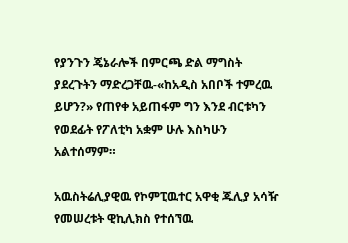የያንጉን ጄኔራሎች በምርጫ ድል ማግስት ያደረጉትን ማድረጋቸዉ-«ከአዲስ አበቦች ተምረዉ ይሆን?» የጠየቀ አይጠፋም ግን እንደ ብርቱካን የወደፊት የፖለቲካ አቋም ሁሉ እስካሁን አልተሰማም።

አዉስትሬሊያዊዉ የኮምፒዉተር አዋቂ ጁሊያ አሳዥ የመሠረቱት ዊኪሊክስ የተሰኘዉ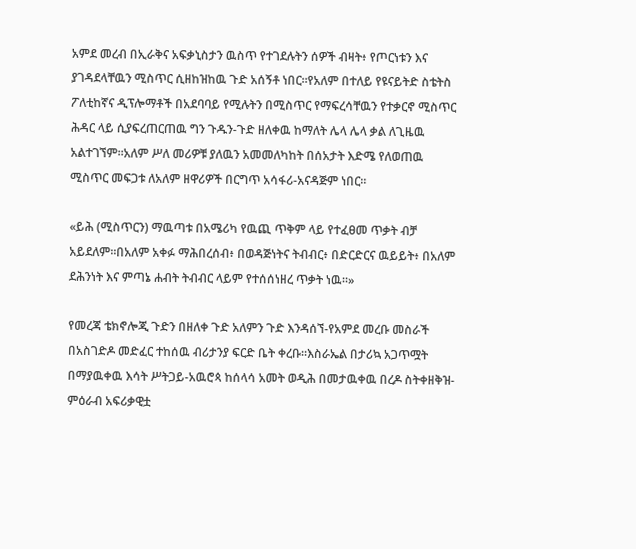አምደ መረብ በኢራቅና አፍቃኒስታን ዉስጥ የተገደሉትን ሰዎች ብዛት፥ የጦርነቱን እና ያገዳደላቸዉን ሚስጥር ሲዘከዝከዉ ጉድ አሰኝቶ ነበር።የአለም በተለይ የዩናይትድ ስቴትስ ፖለቲከኛና ዲፕሎማቶች በአደባባይ የሚሉትን በሚስጥር የማፍረሳቸዉን የተቃርኖ ሚስጥር ሕዳር ላይ ሲያፍረጠርጠዉ ግን ጉዱን-ጉድ ዘለቀዉ ከማለት ሌላ ሌላ ቃል ለጊዜዉ አልተገኘም።አለም ሥለ መሪዎቹ ያለዉን አመመለካከት በሰአታት እድሜ የለወጠዉ ሚስጥር መፍጋቱ ለአለም ዘዋሪዎች በርግጥ አሳፋሪ-አናዳጅም ነበር።

«ይሕ (ሚስጥርን) ማዉጣቱ በአሜሪካ የዉጪ ጥቅም ላይ የተፈፀመ ጥቃት ብቻ አይደለም።በአለም አቀፉ ማሕበረሰብ፥ በወዳጅነትና ትብብር፥ በድርድርና ዉይይት፥ በአለም ደሕንነት እና ምጣኔ ሐብት ትብብር ላይም የተሰሰነዘረ ጥቃት ነዉ።»

የመረጃ ቴክኖሎጂ ጉድን በዘለቀ ጉድ አለምን ጉድ እንዳሰኘ-የአምደ መረቡ መስራች በአስገድዶ መድፈር ተከሰዉ ብሪታንያ ፍርድ ቤት ቀረቡ።እስራኤል በታሪኳ አጋጥሟት በማያዉቀዉ እሳት ሥትጋይ-አዉሮጳ ከሰላሳ አመት ወዲሕ በመታዉቀዉ በረዶ ስትቀዘቅዝ-ምዕራብ አፍሪቃዊቷ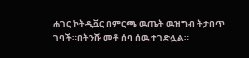ሐገር ኮትዲቯር በምርጫ ዉጤት ዉዝግብ ትታበጥ ገባች።በትንሹ መቶ ሰባ ሰዉ ተገድሏል።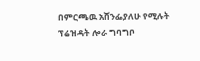በምርጫዉ አሸንፌያለሁ የሚሉት ፕሬዝዳት ሎራ ግባግቦ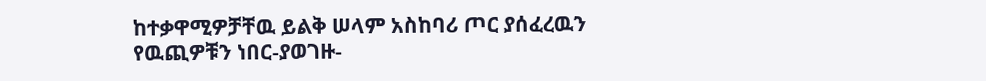ከተቃዋሚዎቻቸዉ ይልቅ ሠላም አስከባሪ ጦር ያሰፈረዉን የዉጪዎቹን ነበር-ያወገዙ-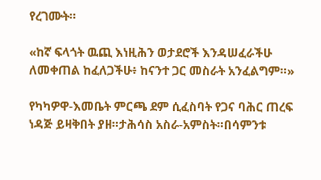የረገሙት።

«ከኛ ፍላጎት ዉጪ እነዚሕን ወታደሮች እንዳሠፈራችሁ ለመቀጠል ከፈለጋችሁ፥ ከናንተ ጋር መስራት አንፈልግም።»

የካካዎዋ-እመቤት ምርጫ ደም ሲፈስባት የጋና ባሕር ጠረፍ ነዳጅ ይዛቅበት ያዘ።ታሕሳስ አስራ-አምስት።በሳምንቱ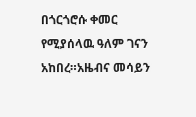በጎርጎሮሱ ቀመር የሚያሰላዉ ዓለም ገናን አከበረ።አዜብና መሳይን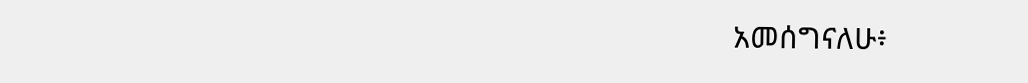አመሰግናለሁ፥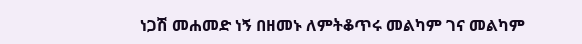ነጋሽ መሐመድ ነኝ በዘመኑ ለምትቆጥሩ መልካም ገና መልካም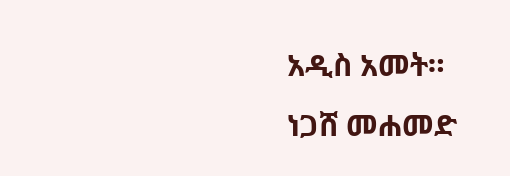አዲስ አመት።
ነጋሸ መሐመድ